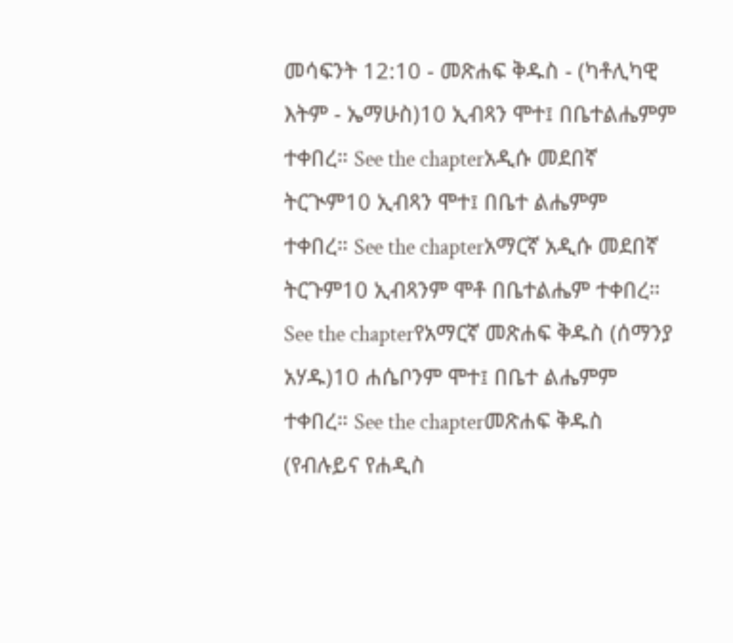መሳፍንት 12:10 - መጽሐፍ ቅዱስ - (ካቶሊካዊ እትም - ኤማሁስ)10 ኢብጻን ሞተ፤ በቤተልሔምም ተቀበረ። See the chapterአዲሱ መደበኛ ትርጒም10 ኢብጻን ሞተ፤ በቤተ ልሔምም ተቀበረ። See the chapterአማርኛ አዲሱ መደበኛ ትርጉም10 ኢብጻንም ሞቶ በቤተልሔም ተቀበረ። See the chapterየአማርኛ መጽሐፍ ቅዱስ (ሰማንያ አሃዱ)10 ሐሴቦንም ሞተ፤ በቤተ ልሔምም ተቀበረ። See the chapterመጽሐፍ ቅዱስ (የብሉይና የሐዲስ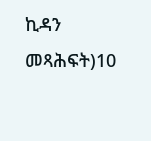ኪዳን መጻሕፍት)10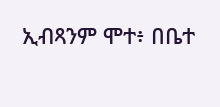ኢብጻንም ሞተ፥ በቤተ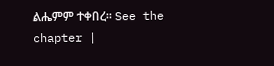ልሔምም ተቀበረ። See the chapter |